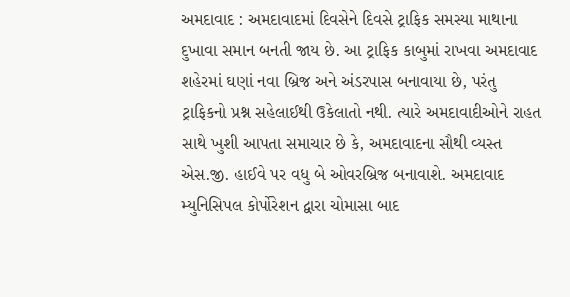અમદાવાદ : અમદાવાદમાં દિવસેને દિવસે ટ્રાફિક સમસ્યા માથાના દુખાવા સમાન બનતી જાય છે. આ ટ્રાફિક કાબુમાં રાખવા અમદાવાદ શહેરમાં ઘણાં નવા બ્રિજ અને અંડરપાસ બનાવાયા છે, પરંતુ ટ્રાફિકનો પ્રશ્ન સહેલાઈથી ઉકેલાતો નથી. ત્યારે અમદાવાદીઓને રાહત સાથે ખુશી આપતા સમાચાર છે કે, અમદાવાદના સૌથી વ્યસ્ત એસ.જી. હાઈવે પર વધુ બે ઓવરબ્રિજ બનાવાશે. અમદાવાદ મ્યુનિસિપલ કોર્પોરેશન દ્વારા ચોમાસા બાદ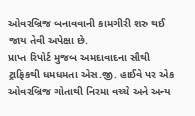ઓવરબ્રિજ બનાવવાની કામગીરી શરુ થઈ જાય તેવી અપેક્ષા છે.
પ્રાપ્ત રિપોર્ટ મુજબ અમદાવાદના સૌથી ટ્રાફિકથી ધમધમતા એસ.જી. હાઈવે પર એક ઓવરબ્રિજ ગોતાથી નિરમા વચ્ચે અને અન્ય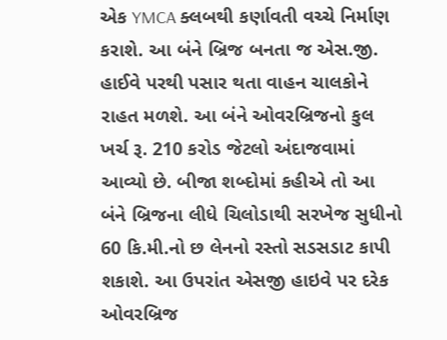એક YMCA ક્લબથી કર્ણાવતી વચ્ચે નિર્માણ કરાશે. આ બંને બ્રિજ બનતા જ એસ.જી. હાઈવે પરથી પસાર થતા વાહન ચાલકોને રાહત મળશે. આ બંને ઓવરબ્રિજનો કુલ ખર્ચ રૂ. 210 કરોડ જેટલો અંદાજવામાં આવ્યો છે. બીજા શબ્દોમાં કહીએ તો આ બંને બ્રિજના લીધે ચિલોડાથી સરખેજ સુધીનો 60 કિ.મી.નો છ લેનનો રસ્તો સડસડાટ કાપી શકાશે. આ ઉપરાંત એસજી હાઇવે પર દરેક ઓવરબ્રિજ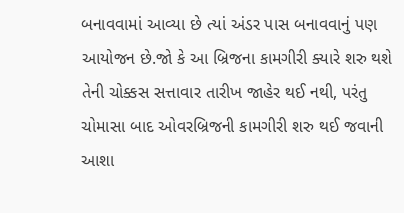બનાવવામાં આવ્યા છે ત્યાં અંડર પાસ બનાવવાનું પણ આયોજન છે.જો કે આ બ્રિજના કામગીરી ક્યારે શરુ થશે તેની ચોક્કસ સત્તાવાર તારીખ જાહેર થઈ નથી, પરંતુ ચોમાસા બાદ ઓવરબ્રિજની કામગીરી શરુ થઈ જવાની આશા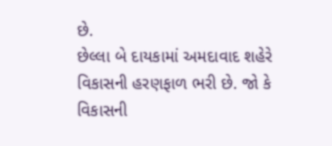છે.
છેલ્લા બે દાયકામાં અમદાવાદ શહેરે વિકાસની હરણફાળ ભરી છે. જો કે વિકાસની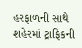હરફાળની સાથે શહેરમાં ટ્રાફિકની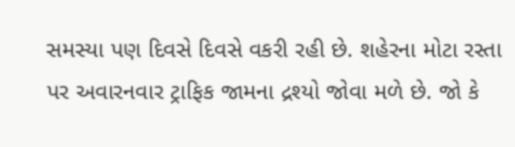સમસ્યા પણ દિવસે દિવસે વકરી રહી છે. શહેરના મોટા રસ્તા પર અવારનવાર ટ્રાફિક જામના દ્રશ્યો જોવા મળે છે. જો કે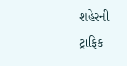શહેરની ટ્રાફિક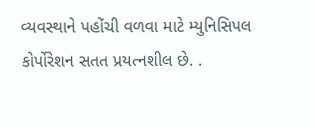વ્યવસ્થાને પહોંચી વળવા માટે મ્યુનિસિપલ કોર્પોરેશન સતત પ્રયત્નશીલ છે. .